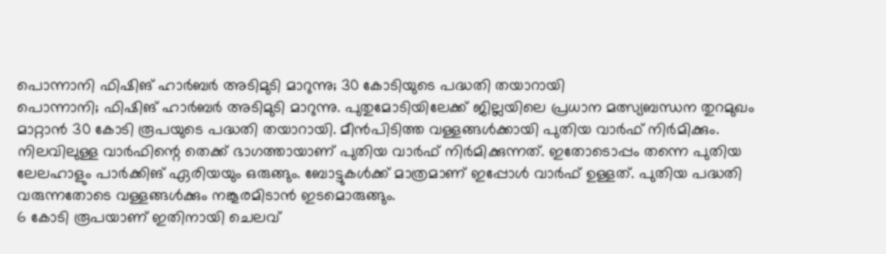പൊന്നാനി ഫിഷിങ് ഹാർബർ അടിമുടി മാറുന്നു; 30 കോടിയുടെ പദ്ധതി തയാറായി
പൊന്നാനി; ഫിഷിങ് ഹാർബർ അടിമുടി മാറുന്നു. പുതുമോടിയിലേക്ക് ജില്ലയിലെ പ്രധാന മത്സ്യബന്ധന തുറമുഖം മാറ്റാൻ 30 കോടി രൂപയുടെ പദ്ധതി തയാറായി. മീൻപിടിത്ത വള്ളങ്ങൾക്കായി പുതിയ വാർഫ് നിർമിക്കും. നിലവിലുള്ള വാർഫിന്റെ തെക്ക് ഭാഗത്തായാണ് പുതിയ വാർഫ് നിർമിക്കുന്നത്. ഇതോടൊപ്പം തന്നെ പുതിയ ലേലഹാളും പാർക്കിങ് ഏരിയയും ഒരുങ്ങും. ബോട്ടുകൾക്ക് മാത്രമാണ് ഇപ്പോൾ വാർഫ് ഉള്ളത്. പുതിയ പദ്ധതി വരുന്നതോടെ വള്ളങ്ങൾക്കും നങ്കൂരമിടാൻ ഇടമൊരുങ്ങും.
6 കോടി രൂപയാണ് ഇതിനായി ചെലവ്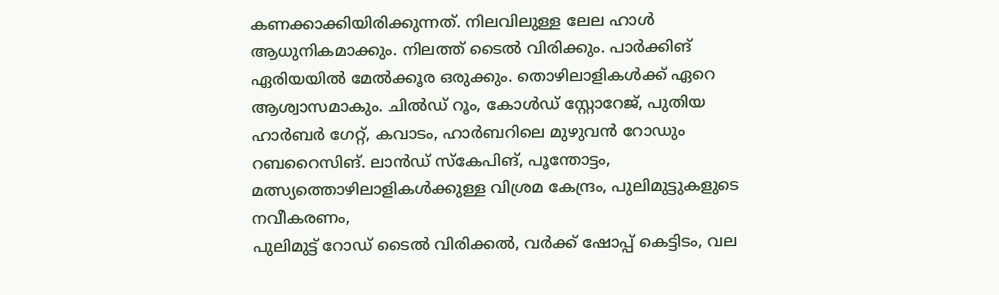കണക്കാക്കിയിരിക്കുന്നത്. നിലവിലുള്ള ലേല ഹാൾ ആധുനികമാക്കും. നിലത്ത് ടൈൽ വിരിക്കും. പാർക്കിങ് ഏരിയയിൽ മേൽക്കൂര ഒരുക്കും. തൊഴിലാളികൾക്ക് ഏറെ ആശ്വാസമാകും. ചിൽഡ് റൂം, കോൾഡ് സ്റ്റോറേജ്, പുതിയ ഹാർബർ ഗേറ്റ്, കവാടം, ഹാർബറിലെ മുഴുവൻ റോഡും റബറൈസിങ്. ലാൻഡ് സ്കേപിങ്, പൂന്തോട്ടം, മത്സ്യത്തൊഴിലാളികൾക്കുള്ള വിശ്രമ കേന്ദ്രം, പുലിമുട്ടുകളുടെ നവീകരണം,
പുലിമുട്ട് റോഡ് ടൈൽ വിരിക്കൽ, വർക്ക് ഷോപ്പ് കെട്ടിടം, വല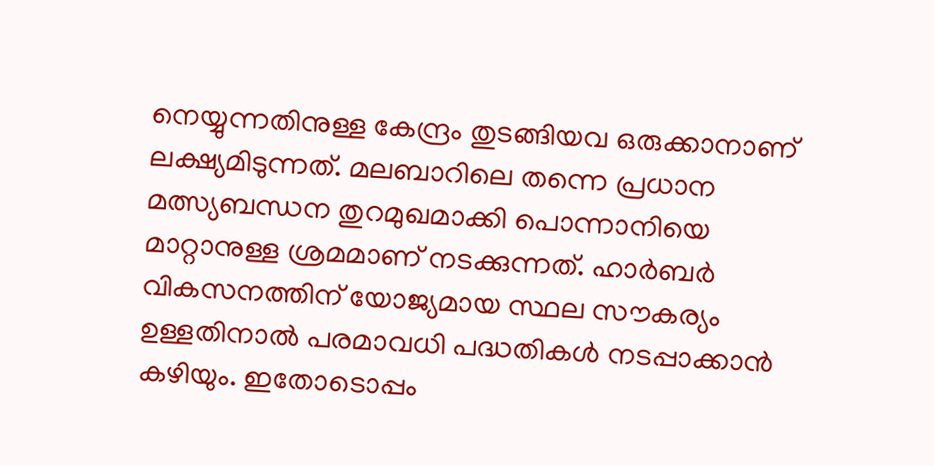നെയ്യുന്നതിനുള്ള കേന്ദ്രം തുടങ്ങിയവ ഒരുക്കാനാണ് ലക്ഷ്യമിടുന്നത്. മലബാറിലെ തന്നെ പ്രധാന മത്സ്യബന്ധന തുറമുഖമാക്കി പൊന്നാനിയെ മാറ്റാനുള്ള ശ്രമമാണ് നടക്കുന്നത്. ഹാർബർ വികസനത്തിന് യോജ്യമായ സ്ഥല സൗകര്യം ഉള്ളതിനാൽ പരമാവധി പദ്ധതികൾ നടപ്പാക്കാൻ കഴിയും. ഇതോടൊപ്പം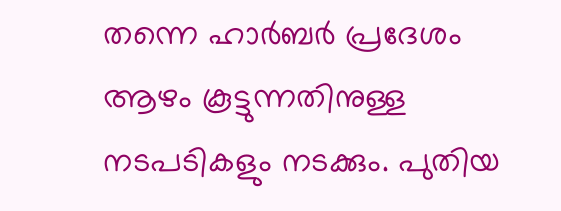തന്നെ ഹാർബർ പ്രദേശം ആഴം കൂട്ടുന്നതിനുള്ള നടപടികളും നടക്കും. പുതിയ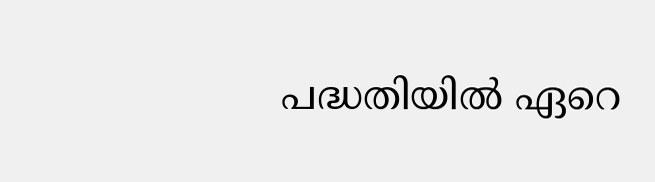പദ്ധതിയിൽ ഏറെ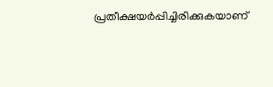പ്രതീക്ഷയർപ്പിച്ചിരിക്കുകയാണ്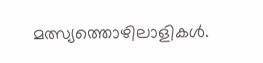മത്സ്യത്തൊഴിലാളികൾ.